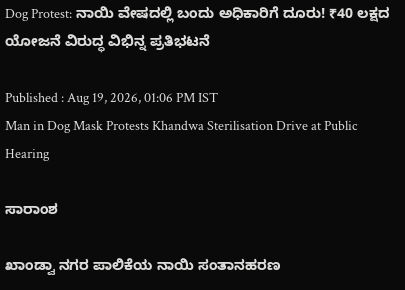Dog Protest: ನಾಯಿ ವೇಷದಲ್ಲಿ ಬಂದು ಅಧಿಕಾರಿಗೆ ದೂರು! ₹40 ಲಕ್ಷದ ಯೋಜನೆ ವಿರುದ್ಧ ವಿಭಿನ್ನ ಪ್ರತಿಭಟನೆ

Published : Aug 19, 2026, 01:06 PM IST
Man in Dog Mask Protests Khandwa Sterilisation Drive at Public Hearing

ಸಾರಾಂಶ

ಖಾಂಡ್ವಾ ನಗರ ಪಾಲಿಕೆಯ ನಾಯಿ ಸಂತಾನಹರಣ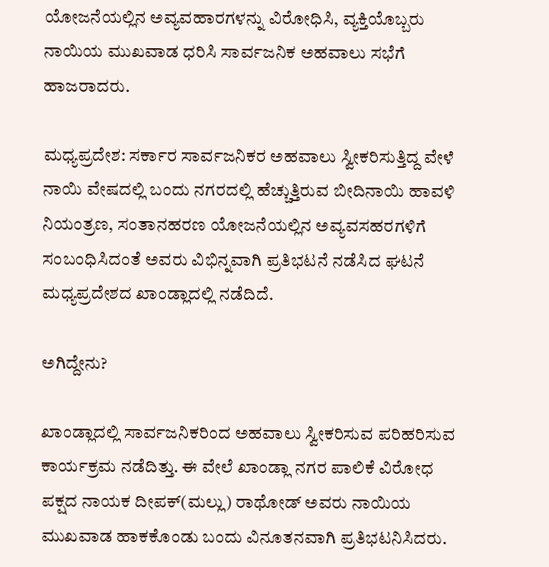ಯೋಜನೆಯಲ್ಲಿನ ಅವ್ಯವಹಾರಗಳನ್ನು ವಿರೋಧಿಸಿ, ವ್ಯಕ್ತಿಯೊಬ್ಬರು ನಾಯಿಯ ಮುಖವಾಡ ಧರಿಸಿ ಸಾರ್ವಜನಿಕ ಅಹವಾಲು ಸಭೆಗೆ ಹಾಜರಾದರು.

ಮಧ್ಯಪ್ರದೇಶ: ಸರ್ಕಾರ ಸಾರ್ವಜನಿಕರ ಅಹವಾಲು ಸ್ವೀಕರಿಸುತ್ತಿದ್ದ ವೇಳೆ ನಾಯಿ ವೇಷದಲ್ಲಿ ಬಂದು ನಗರದಲ್ಲಿ ಹೆಚ್ಚುತ್ತಿರುವ ಬೀದಿನಾಯಿ ಹಾವಳಿ ನಿಯಂತ್ರಣ, ಸಂತಾನಹರಣ ಯೋಜನೆಯಲ್ಲಿನ ಅವ್ಯವಸಹರಗಳಿಗೆ ಸಂಬಂಧಿಸಿದಂತೆ ಅವರು ವಿಭಿನ್ನವಾಗಿ ಪ್ರತಿಭಟನೆ ನಡೆಸಿದ ಘಟನೆ ಮಧ್ಯಪ್ರದೇಶದ ಖಾಂಡ್ಲಾದಲ್ಲಿ ನಡೆದಿದೆ.

ಅಗಿದ್ದೇನು?

ಖಾಂಡ್ಲಾದಲ್ಲಿ ಸಾರ್ವಜನಿಕರಿಂದ ಅಹವಾಲು ಸ್ವೀಕರಿಸುವ ಪರಿಹರಿಸುವ ಕಾರ್ಯಕ್ರಮ ನಡೆದಿತ್ತು. ಈ ವೇಲೆ ಖಾಂಡ್ಲಾ ನಗರ ಪಾಲಿಕೆ ವಿರೋಧ ಪಕ್ಷದ ನಾಯಕ ದೀಪಕ್(ಮಲ್ಲು) ರಾಥೋಡ್ ಅವರು ನಾಯಿಯ ಮುಖವಾಡ ಹಾಕಕೊಂಡು ಬಂದು ವಿನೂತನವಾಗಿ ಪ್ರತಿಭಟನಿಸಿದರು.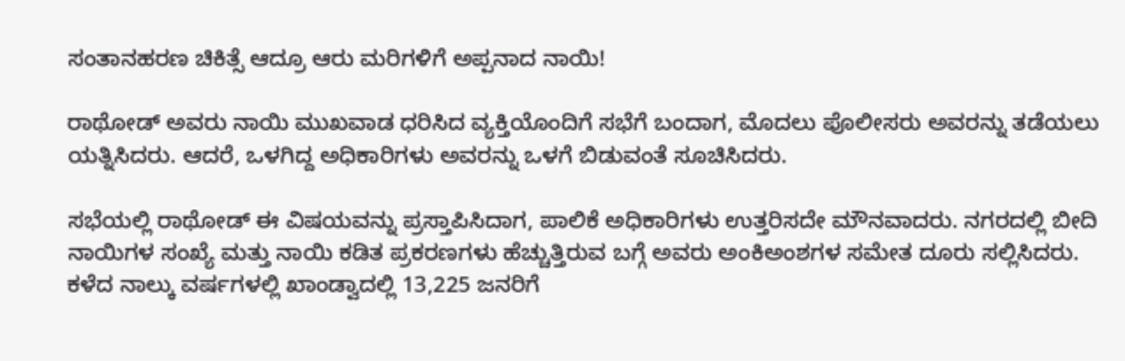ಸಂತಾನಹರಣ ಚಿಕಿತ್ಸೆ ಆದ್ರೂ ಆರು ಮರಿಗಳಿಗೆ ಅಪ್ಪನಾದ ನಾಯಿ!

ರಾಥೋಡ್ ಅವರು ನಾಯಿ ಮುಖವಾಡ ಧರಿಸಿದ ವ್ಯಕ್ತಿಯೊಂದಿಗೆ ಸಭೆಗೆ ಬಂದಾಗ, ಮೊದಲು ಪೊಲೀಸರು ಅವರನ್ನು ತಡೆಯಲು ಯತ್ನಿಸಿದರು. ಆದರೆ, ಒಳಗಿದ್ದ ಅಧಿಕಾರಿಗಳು ಅವರನ್ನು ಒಳಗೆ ಬಿಡುವಂತೆ ಸೂಚಿಸಿದರು.

ಸಭೆಯಲ್ಲಿ ರಾಥೋಡ್ ಈ ವಿಷಯವನ್ನು ಪ್ರಸ್ತಾಪಿಸಿದಾಗ, ಪಾಲಿಕೆ ಅಧಿಕಾರಿಗಳು ಉತ್ತರಿಸದೇ ಮೌನವಾದರು. ನಗರದಲ್ಲಿ ಬೀದಿ ನಾಯಿಗಳ ಸಂಖ್ಯೆ ಮತ್ತು ನಾಯಿ ಕಡಿತ ಪ್ರಕರಣಗಳು ಹೆಚ್ಚುತ್ತಿರುವ ಬಗ್ಗೆ ಅವರು ಅಂಕಿಅಂಶಗಳ ಸಮೇತ ದೂರು ಸಲ್ಲಿಸಿದರು. ಕಳೆದ ನಾಲ್ಕು ವರ್ಷಗಳಲ್ಲಿ ಖಾಂಡ್ವಾದಲ್ಲಿ 13,225 ಜನರಿಗೆ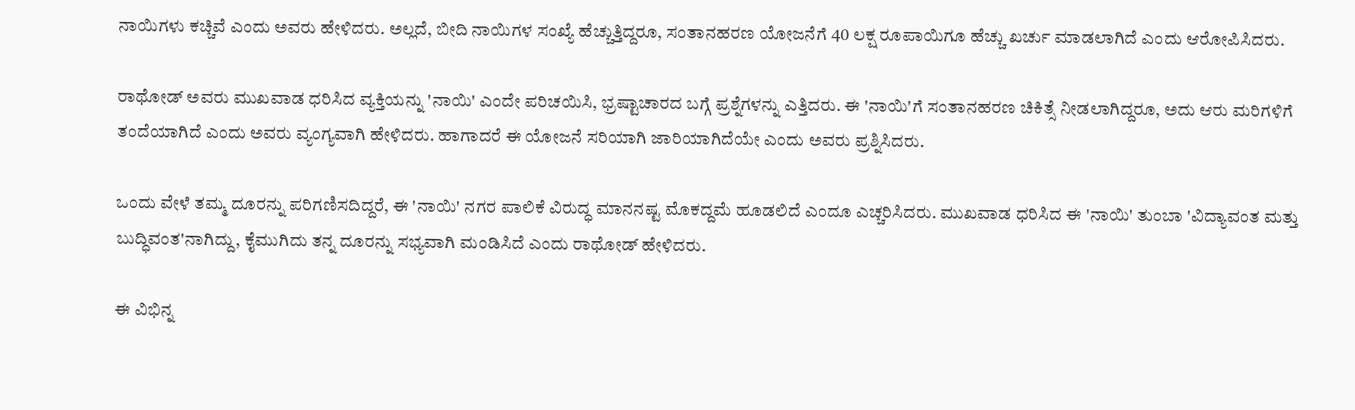ನಾಯಿಗಳು ಕಚ್ಚಿವೆ ಎಂದು ಅವರು ಹೇಳಿದರು. ಅಲ್ಲದೆ, ಬೀದಿ ನಾಯಿಗಳ ಸಂಖ್ಯೆ ಹೆಚ್ಚುತ್ತಿದ್ದರೂ, ಸಂತಾನಹರಣ ಯೋಜನೆಗೆ 40 ಲಕ್ಷ ರೂಪಾಯಿಗೂ ಹೆಚ್ಚು ಖರ್ಚು ಮಾಡಲಾಗಿದೆ ಎಂದು ಆರೋಪಿಸಿದರು.

ರಾಥೋಡ್ ಅವರು ಮುಖವಾಡ ಧರಿಸಿದ ವ್ಯಕ್ತಿಯನ್ನು 'ನಾಯಿ' ಎಂದೇ ಪರಿಚಯಿಸಿ, ಭ್ರಷ್ಟಾಚಾರದ ಬಗ್ಗೆ ಪ್ರಶ್ನೆಗಳನ್ನು ಎತ್ತಿದರು. ಈ 'ನಾಯಿ'ಗೆ ಸಂತಾನಹರಣ ಚಿಕಿತ್ಸೆ ನೀಡಲಾಗಿದ್ದರೂ, ಅದು ಆರು ಮರಿಗಳಿಗೆ ತಂದೆಯಾಗಿದೆ ಎಂದು ಅವರು ವ್ಯಂಗ್ಯವಾಗಿ ಹೇಳಿದರು. ಹಾಗಾದರೆ ಈ ಯೋಜನೆ ಸರಿಯಾಗಿ ಜಾರಿಯಾಗಿದೆಯೇ ಎಂದು ಅವರು ಪ್ರಶ್ನಿಸಿದರು.

ಒಂದು ವೇಳೆ ತಮ್ಮ ದೂರನ್ನು ಪರಿಗಣಿಸದಿದ್ದರೆ, ಈ 'ನಾಯಿ' ನಗರ ಪಾಲಿಕೆ ವಿರುದ್ಧ ಮಾನನಷ್ಟ ಮೊಕದ್ದಮೆ ಹೂಡಲಿದೆ ಎಂದೂ ಎಚ್ಚರಿಸಿದರು. ಮುಖವಾಡ ಧರಿಸಿದ ಈ 'ನಾಯಿ' ತುಂಬಾ 'ವಿದ್ಯಾವಂತ ಮತ್ತು ಬುದ್ಧಿವಂತ'ನಾಗಿದ್ದು, ಕೈಮುಗಿದು ತನ್ನ ದೂರನ್ನು ಸಭ್ಯವಾಗಿ ಮಂಡಿಸಿದೆ ಎಂದು ರಾಥೋಡ್ ಹೇಳಿದರು.

ಈ ವಿಭಿನ್ನ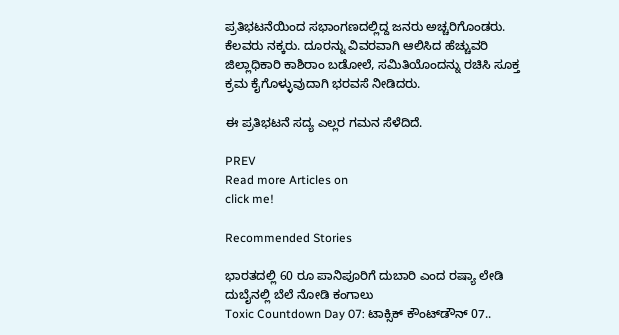ಪ್ರತಿಭಟನೆಯಿಂದ ಸಭಾಂಗಣದಲ್ಲಿದ್ದ ಜನರು ಅಚ್ಚರಿಗೊಂಡರು. ಕೆಲವರು ನಕ್ಕರು. ದೂರನ್ನು ವಿವರವಾಗಿ ಆಲಿಸಿದ ಹೆಚ್ಚುವರಿ ಜಿಲ್ಲಾಧಿಕಾರಿ ಕಾಶಿರಾಂ ಬಡೋಲೆ, ಸಮಿತಿಯೊಂದನ್ನು ರಚಿಸಿ ಸೂಕ್ತ ಕ್ರಮ ಕೈಗೊಳ್ಳುವುದಾಗಿ ಭರವಸೆ ನೀಡಿದರು.

ಈ ಪ್ರತಿಭಟನೆ ಸದ್ಯ ಎಲ್ಲರ ಗಮನ ಸೆಳೆದಿದೆ.

PREV
Read more Articles on
click me!

Recommended Stories

ಭಾರತದಲ್ಲಿ 60 ರೂ ಪಾನಿಪೂರಿಗೆ ದುಬಾರಿ ಎಂದ ರಷ್ಯಾ ಲೇಡಿ ದುಬೈನಲ್ಲಿ ಬೆಲೆ ನೋಡಿ ಕಂಗಾಲು
Toxic Countdown Day 07: ಟಾಕ್ಸಿಕ್ ಕೌಂಟ್‌ಡೌನ್ 07..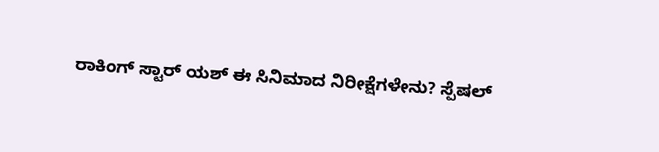ರಾಕಿಂಗ್ ಸ್ಟಾರ್ ಯಶ್ ಈ ಸಿನಿಮಾದ ನಿರೀಕ್ಷೆಗಳೇನು? ಸ್ಪೆಷಲ್‌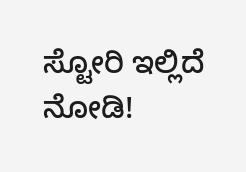ಸ್ಟೋರಿ ಇಲ್ಲಿದೆ ನೋಡಿ!